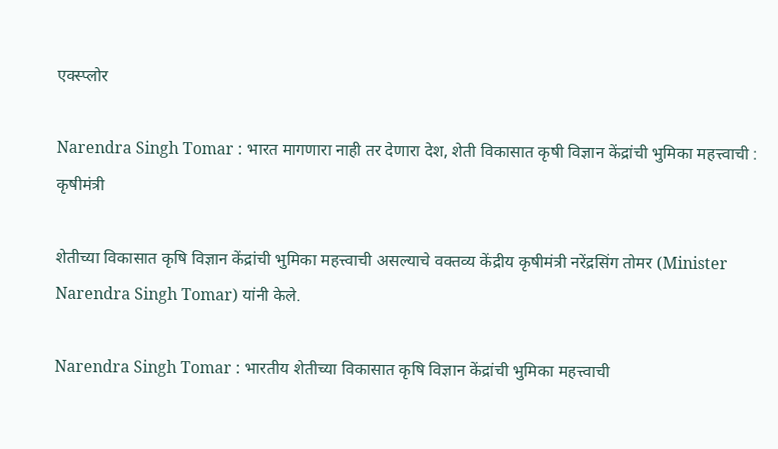एक्स्प्लोर

Narendra Singh Tomar : भारत मागणारा नाही तर देणारा देश, शेती विकासात कृषी विज्ञान केंद्रांची भुमिका महत्त्वाची : कृषीमंत्री

शेतीच्या विकासात कृषि विज्ञान केंद्रांची भुमिका महत्त्वाची असल्याचे वक्तव्य केंद्रीय कृषीमंत्री नरेंद्रसिंग तोमर (Minister Narendra Singh Tomar) यांनी केले.

Narendra Singh Tomar : भारतीय शेतीच्या विकासात कृषि विज्ञान केंद्रांची भुमिका महत्त्वाची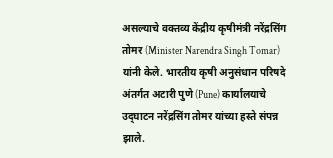असल्याचे वक्तव्य केंद्रीय कृषीमंत्री नरेंद्रसिंग तोमर (Minister Narendra Singh Tomar) यांनी केले. भारतीय कृषी अनुसंधान परिषदे अंतर्गत अटारी पुणे (Pune) कार्यालयाचे उद्‌घाटन नरेंद्रसिंग तोमर यांच्या हस्ते संपन्न झाले.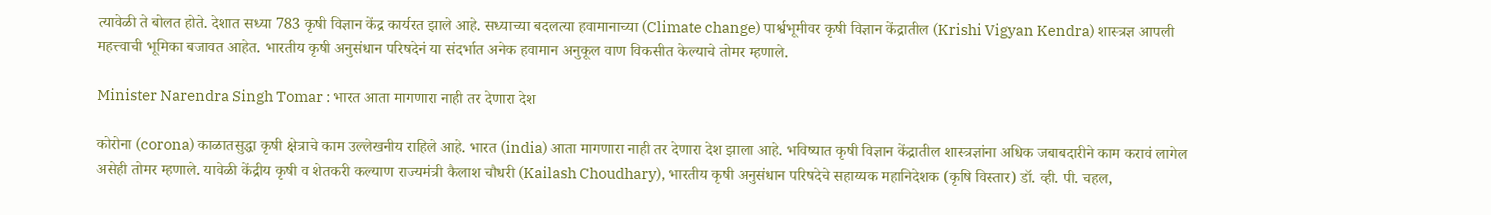त्यावेळी ते बोलत होते. देशात सध्या 783 कृषी विज्ञान केंद्र कार्यरत झाले आहे. सध्याच्या बदलत्या हवामानाच्या (Climate change) पार्श्वभूमीवर कृषी विज्ञान केंद्रातील (Krishi Vigyan Kendra) शास्त्रज्ञ आपली महत्त्वाची भूमिका बजावत आहेत. भारतीय कृषी अनुसंधान परिषदेनं या संदर्भात अनेक हवामान अनुकूल वाण विकसीत केल्याचे तोमर म्हणाले.

Minister Narendra Singh Tomar : भारत आता मागणारा नाही तर देणारा देश

कोरोना (corona) काळातसुद्धा कृषी क्षेत्राचे काम उल्लेखनीय राहिले आहे. भारत (india) आता मागणारा नाही तर देणारा देश झाला आहे. भविष्यात कृषी विज्ञान केंद्रातील शास्त्रज्ञांना अधिक जबाबदारीने काम करावं लागेल असेही तोमर म्हणाले. यावेळी केंद्रीय कृषी व शेतकरी कल्याण राज्यमंत्री कैलाश चौधरी (Kailash Choudhary), भारतीय कृषी अनुसंधान परिषदेचे सहाय्यक महानिदेशक (कृषि विस्तार) डॉ. व्ही. पी. चहल,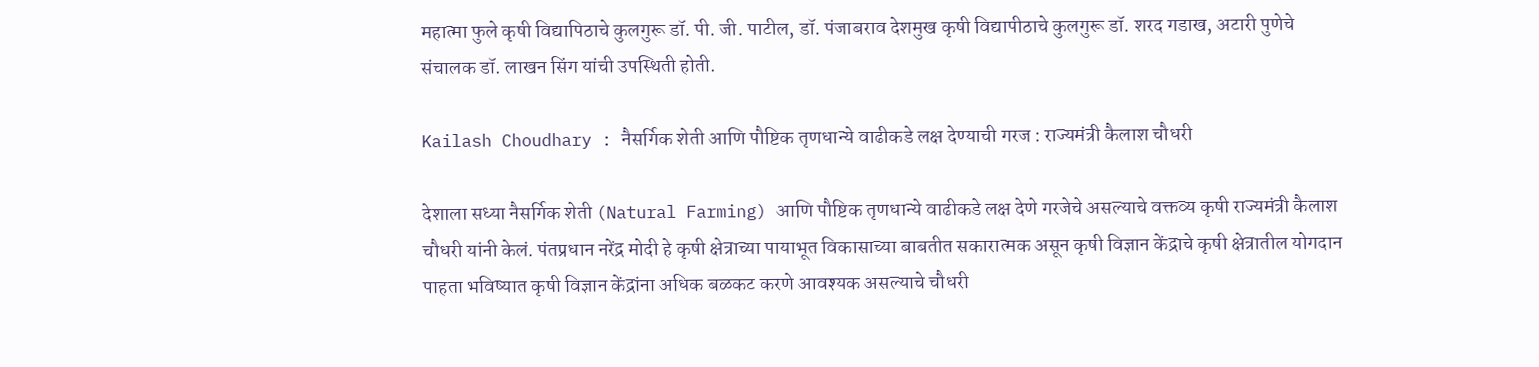महात्मा फुले कृषी विद्यापिठाचे कुलगुरू डॉ. पी. जी. पाटील, डॉ. पंजाबराव देशमुख कृषी विद्यापीठाचे कुलगुरू डॉ. शरद गडाख, अटारी पुणेचे संचालक डॉ. लाखन सिंग यांची उपस्थिती होती.

Kailash Choudhary : नैसर्गिक शेती आणि पौष्टिक तृणधान्ये वाढीकडे लक्ष देण्याची गरज : राज्यमंत्री कैलाश चौधरी

देशाला सध्या नैसर्गिक शेती (Natural Farming) आणि पौष्टिक तृणधान्ये वाढीकडे लक्ष देणे गरजेचे असल्याचे वक्तव्य कृषी राज्यमंत्री कैलाश चौधरी यांनी केलं. पंतप्रधान नरेंद्र मोदी हे कृषी क्षेत्राच्या पायाभूत विकासाच्या बाबतीत सकारात्मक असून कृषी विज्ञान केंद्राचे कृषी क्षेत्रातील योगदान पाहता भविष्यात कृषी विज्ञान केंद्रांना अधिक बळकट करणे आवश्यक असल्याचे चौधरी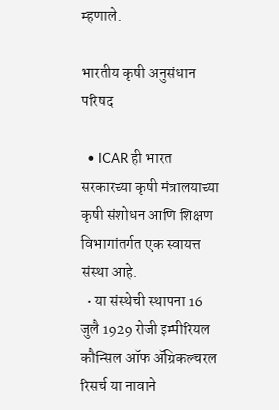म्हणाले.

भारतीय कृषी अनुसंधान परिषद

  • ICAR ही भारत सरकारच्या कृषी मंत्रालयाच्या कृषी संशोधन आणि शिक्षण विभागांतर्गत एक स्वायत्त संस्था आहे.
  • या संस्थेची स्थापना 16 जुलै 1929 रोजी इम्पीरियल कौन्सिल ऑफ ॲग्रिकल्चरल रिसर्च या नावाने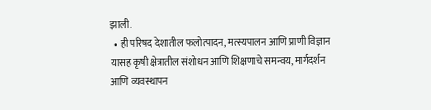झाली.
  • ही परिषद देशातील फलोत्पादन, मत्स्यपालन आणि प्राणी विज्ञान यासह कृषी क्षेत्रातील संशोधन आणि शिक्षणाचे समन्वय, मार्गदर्शन आणि व्यवस्थापन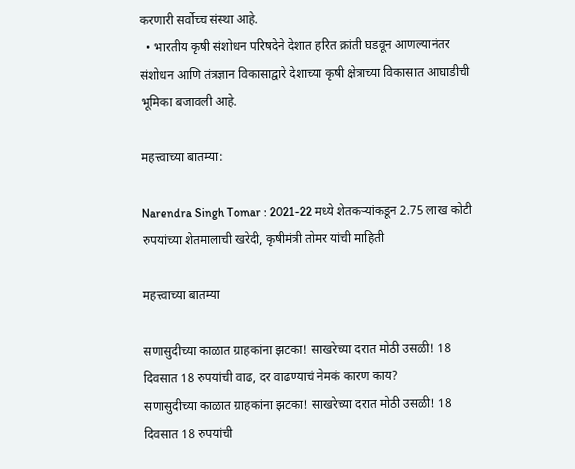करणारी सर्वोच्च संस्था आहे.
  • भारतीय कृषी संशोधन परिषदेने देशात हरित क्रांती घडवून आणल्यानंतर संशोधन आणि तंत्रज्ञान विकासाद्वारे देशाच्या कृषी क्षेत्राच्या विकासात आघाडीची भूमिका बजावली आहे.

महत्त्वाच्या बातम्या:

Narendra Singh Tomar : 2021-22 मध्ये शेतकऱ्यांकडून 2.75 लाख कोटी रुपयांच्या शेतमालाची खरेदी, कृषीमंत्री तोमर यांची माहिती

महत्त्वाच्या बातम्या

सणासुदीच्या काळात ग्राहकांना झटका! साखरेच्या दरात मोठी उसळी! 18 दिवसात 18 रुपयांची वाढ, दर वाढण्याचं नेमकं कारण काय?
सणासुदीच्या काळात ग्राहकांना झटका! साखरेच्या दरात मोठी उसळी! 18 दिवसात 18 रुपयांची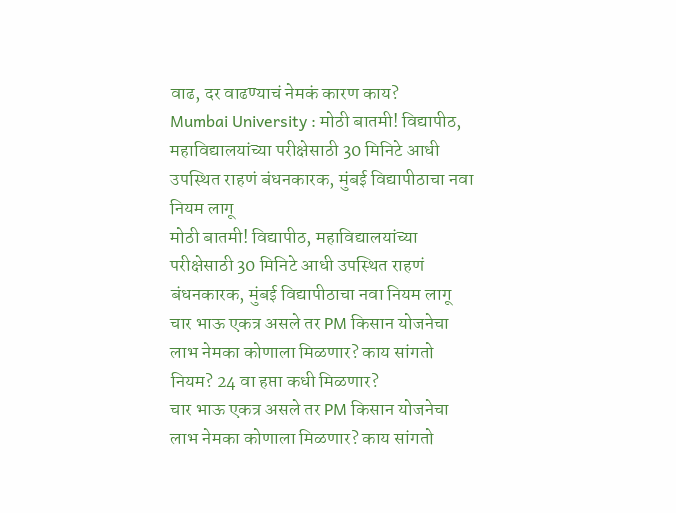वाढ, दर वाढण्याचं नेमकं कारण काय?
Mumbai University : मोठी बातमी! विद्यापीठ, महाविद्यालयांच्या परीक्षेसाठी 30 मिनिटे आधी उपस्थित राहणं बंधनकारक, मुंबई विद्यापीठाचा नवा नियम लागू
मोठी बातमी! विद्यापीठ, महाविद्यालयांच्या परीक्षेसाठी 30 मिनिटे आधी उपस्थित राहणं बंधनकारक, मुंबई विद्यापीठाचा नवा नियम लागू
चार भाऊ एकत्र असले तर PM किसान योजनेचा लाभ नेमका कोणाला मिळणार? काय सांगतो नियम? 24 वा हप्ता कधी मिळणार?
चार भाऊ एकत्र असले तर PM किसान योजनेचा लाभ नेमका कोणाला मिळणार? काय सांगतो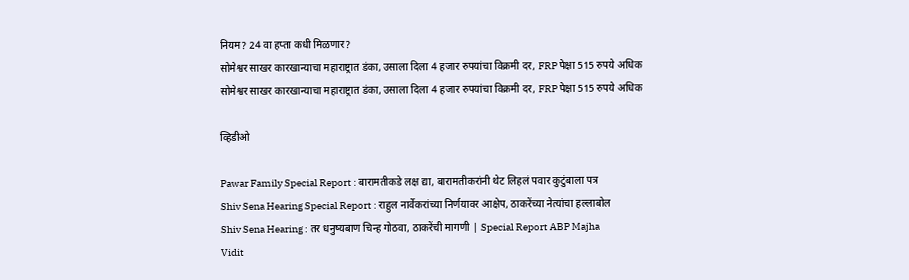नियम? 24 वा हप्ता कधी मिळणार?
सोमेश्वर साखर कारखान्याचा महाराष्ट्रात डंका, उसाला दिला 4 हजार रुपयांचा विक्रमी दर, FRP पेक्षा 515 रुपये अधिक
सोमेश्वर साखर कारखान्याचा महाराष्ट्रात डंका, उसाला दिला 4 हजार रुपयांचा विक्रमी दर, FRP पेक्षा 515 रुपये अधिक

व्हिडीओ

Pawar Family Special Report : बारामतीकडे लक्ष द्या, बारामतीकरांनी थेट लिहलं पवार कुटुंबाला पत्र
Shiv Sena Hearing Special Report : राहुल नार्वेकरांच्या निर्णयावर आक्षेप, ठाकरेंच्या नेत्यांचा हल्लाबोल
Shiv Sena Hearing : तर धनुष्यबाण चिन्ह गोठवा, ठाकरेंची मागणी | Special Report ABP Majha
Vidit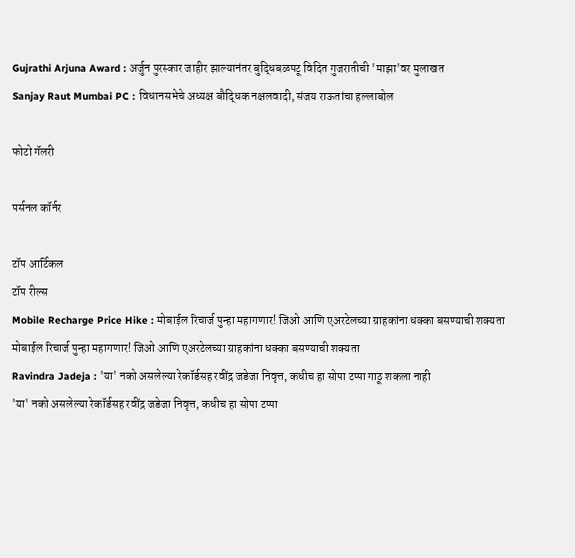Gujrathi Arjuna Award : अर्जुन पुरस्कार जाहीर झाल्यानंतर बुद्धिबळपटू विदित गुजरातीची 'माझा'वर मुलाखत
Sanjay Raut Mumbai PC : विधानसभेचे अध्यक्ष बौद्धिक नक्षलवादी, संजय राऊतांचा हल्लाबोल

फोटो गॅलरी

पर्सनल कॉर्नर

टॉप आर्टिकल
टॉप रील्स
Mobile Recharge Price Hike : मोबाईल रिचार्ज पुन्हा महागणार! जिओ आणि एअरटेलच्या ग्राहकांना धक्का बसण्याची शक्यता
मोबाईल रिचार्ज पुन्हा महागणार! जिओ आणि एअरटेलच्या ग्राहकांना धक्का बसण्याची शक्यता
Ravindra Jadeja : 'या' नको असलेल्या रेकॉर्डसह रवींद्र जडेजा निवृत्त, कधीच हा सोपा टप्पा गाठू शकला नाही
'या' नको असलेल्या रेकॉर्डसह रवींद्र जडेजा निवृत्त, कधीच हा सोपा टप्पा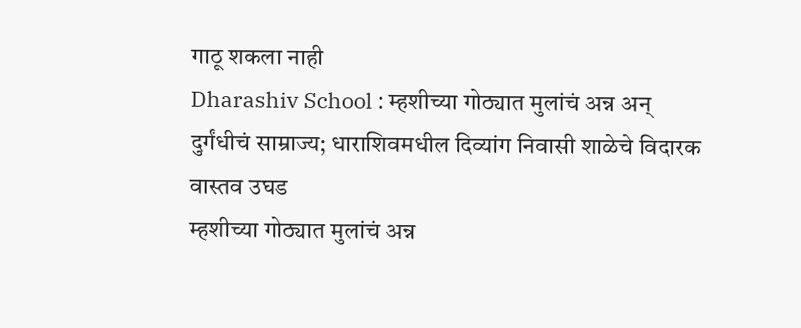गाठू शकला नाही
Dharashiv School : म्हशीच्या गोठ्यात मुलांचं अन्न अन् दुर्गंधीचं साम्राज्य; धाराशिवमधील दिव्यांग निवासी शाळेचे विदारक वास्तव उघड
म्हशीच्या गोठ्यात मुलांचं अन्न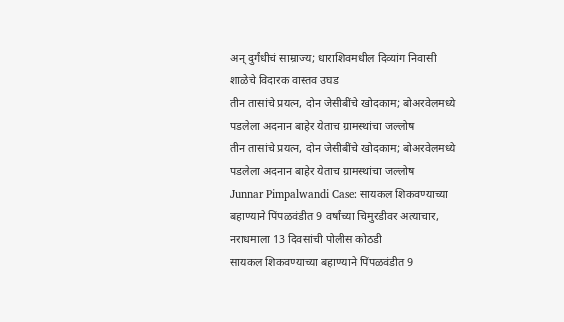अन् दुर्गंधीचं साम्राज्य; धाराशिवमधील दिव्यांग निवासी शाळेचे विदारक वास्तव उघड
तीन तासांचे प्रयत्न, दोन जेसीबींचे खोदकाम; बोअरवेलमध्ये पडलेला अदनान बाहेर येताच ग्रामस्थांचा जल्लोष
तीन तासांचे प्रयत्न, दोन जेसीबींचे खोदकाम; बोअरवेलमध्ये पडलेला अदनान बाहेर येताच ग्रामस्थांचा जल्लोष
Junnar Pimpalwandi Case: सायकल शिकवण्याच्या बहाण्याने पिंपळवंडीत 9 वर्षांच्या चिमुरडीवर अत्याचार, नराधमाला 13 दिवसांची पोलीस कोठडी
सायकल शिकवण्याच्या बहाण्याने पिंपळवंडीत 9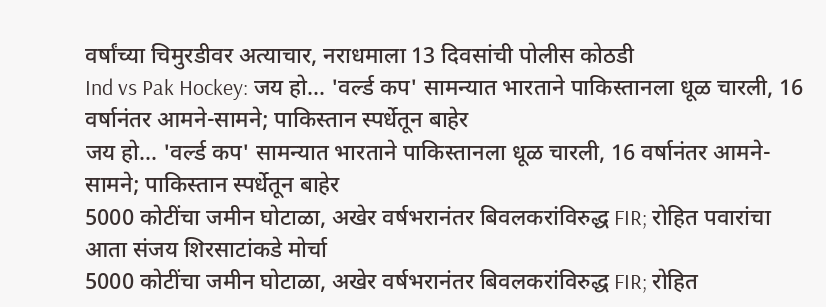वर्षांच्या चिमुरडीवर अत्याचार, नराधमाला 13 दिवसांची पोलीस कोठडी
Ind vs Pak Hockey: जय हो... 'वर्ल्ड कप' सामन्यात भारताने पाकिस्तानला धूळ चारली, 16 वर्षानंतर आमने-सामने; पाकिस्तान स्पर्धेतून बाहेर
जय हो... 'वर्ल्ड कप' सामन्यात भारताने पाकिस्तानला धूळ चारली, 16 वर्षानंतर आमने-सामने; पाकिस्तान स्पर्धेतून बाहेर
5000 कोटींचा जमीन घोटाळा, अखेर वर्षभरानंतर बिवलकरांविरुद्ध FIR; रोहित पवारांचा आता संजय शिरसाटांकडे मोर्चा
5000 कोटींचा जमीन घोटाळा, अखेर वर्षभरानंतर बिवलकरांविरुद्ध FIR; रोहित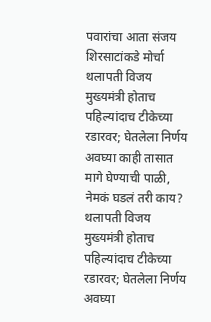पवारांचा आता संजय शिरसाटांकडे मोर्चा
थलापती विजय मुख्यमंत्री होताच पहिल्यांदाच टीकेच्या रडारवर; घेतलेला निर्णय अवघ्या काही तासात मागे घेण्याची पाळी, नेमकं घडलं तरी काय?
थलापती विजय मुख्यमंत्री होताच पहिल्यांदाच टीकेच्या रडारवर; घेतलेला निर्णय अवघ्या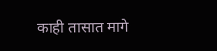काही तासात मागे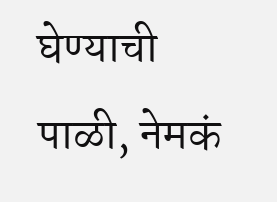घेण्याची पाळी, नेमकं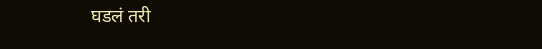घडलं तरी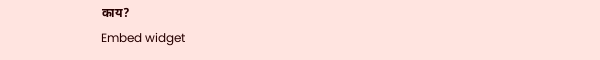काय?
Embed widget